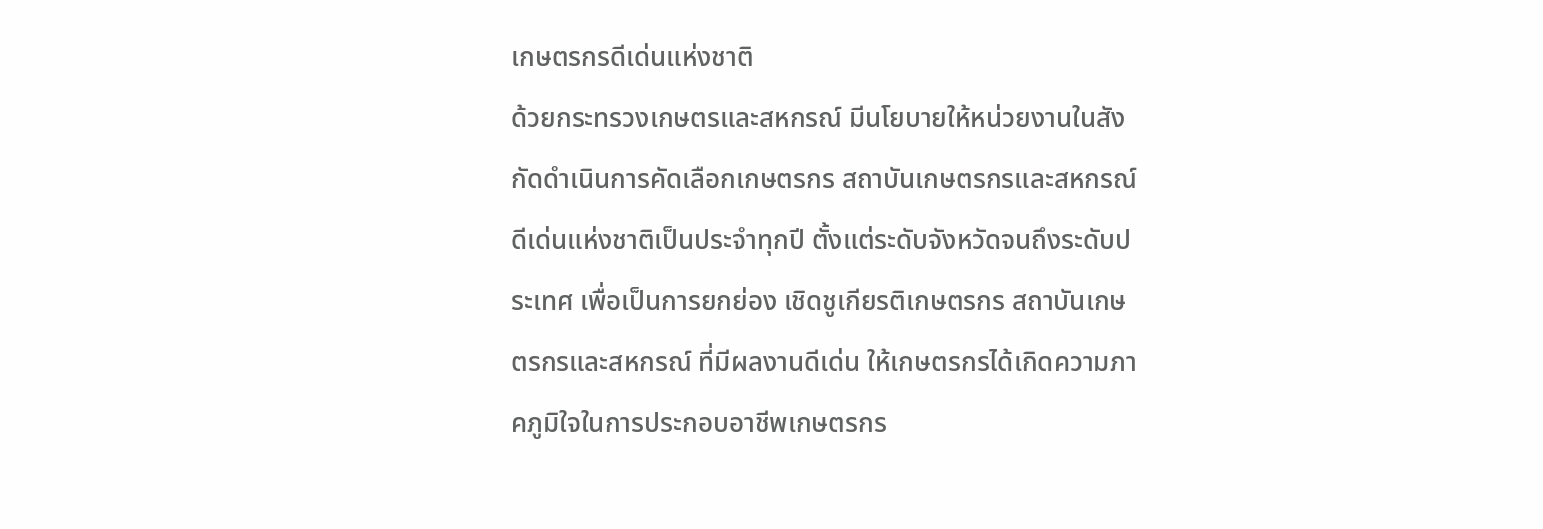เกษตรกรดีเด่นแห่งชาติ
ด้วยกระทรวงเกษตรและสหกรณ์ มีนโยบายให้หน่วยงานในสังกัดดำเนินการคัดเลือกเกษตรกร สถาบันเกษตรกรและสหกรณ์ดีเด่นแห่งชาติเป็นประจำทุกปี ตั้งแต่ระดับจังหวัดจนถึงระดับประเทศ เพื่อเป็นการยกย่อง เชิดชูเกียรติเกษตรกร สถาบันเกษตรกรและสหกรณ์ ที่มีผลงานดีเด่น ให้เกษตรกรได้เกิดความภาคภูมิใจในการประกอบอาชีพเกษตรกร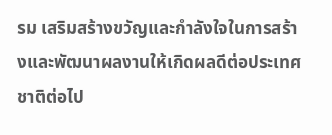รม เสริมสร้างขวัญและกำลังใจในการสร้างและพัฒนาผลงานให้เกิดผลดีต่อประเทศชาติต่อไป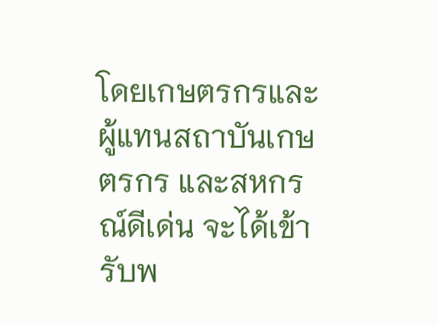โดยเกษตรกรและผู้แทนสถาบันเกษตรกร และสหกรณ์ดีเด่น จะได้เข้ารับพ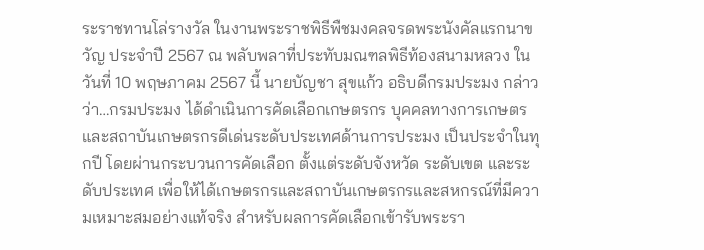ระราชทานโล่รางวัล ในงานพระราชพิธีพืชมงคลจรดพระนังคัลแรกนาขวัญ ประจำปี 2567 ณ พลับพลาที่ประทับมณฑลพิธีท้องสนามหลวง ในวันที่ 10 พฤษภาคม 2567 นี้ นายบัญชา สุขแก้ว อธิบดีกรมประมง กล่าวว่า…กรมประมง ได้ดำเนินการคัดเลือกเกษตรกร บุคคลทางการเกษตร และสถาบันเกษตรกรดีเด่นระดับประเทศด้านการประมง เป็นประจำในทุกปี โดยผ่านกระบวนการคัดเลือก ตั้งแต่ระดับจังหวัด ระดับเขต และระดับประเทศ เพื่อให้ได้เกษตรกรและสถาบันเกษตรกรและสหกรณ์ที่มีความเหมาะสมอย่างแท้จริง สำหรับผลการคัดเลือกเข้ารับพระรา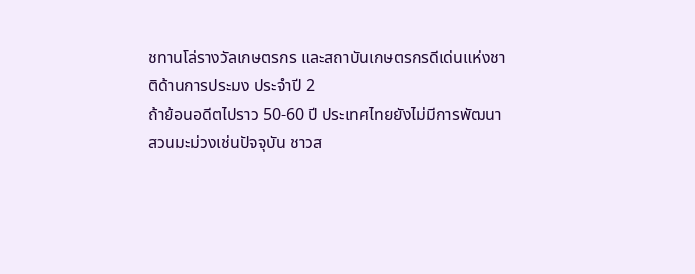ชทานโล่รางวัลเกษตรกร และสถาบันเกษตรกรดีเด่นแห่งชาติด้านการประมง ประจำปี 2
ถ้าย้อนอดีตไปราว 50-60 ปี ประเทศไทยยังไม่มีการพัฒนาสวนมะม่วงเช่นปัจจุบัน ชาวส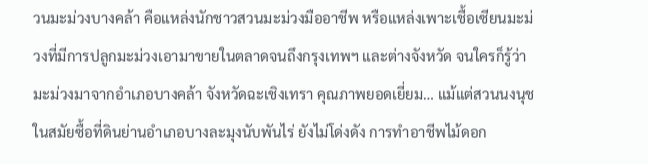วนมะม่วงบางคล้า คือแหล่งนักชาวสวนมะม่วงมืออาชีพ หรือแหล่งเพาะเชื้อเซียนมะม่วงที่มีการปลูกมะม่วงเอามาขายในตลาดจนถึงกรุงเทพฯ และต่างจังหวัด จนใครก็รู้ว่า มะม่วงมาจากอำเภอบางคล้า จังหวัดฉะเชิงเทรา คุณภาพยอดเยี่ยม… แม้แต่สวนนงนุช ในสมัยซื้อที่ดินย่านอำเภอบางละมุงนับพันไร่ ยังไม่โด่งดัง การทำอาชีพไม้ดอก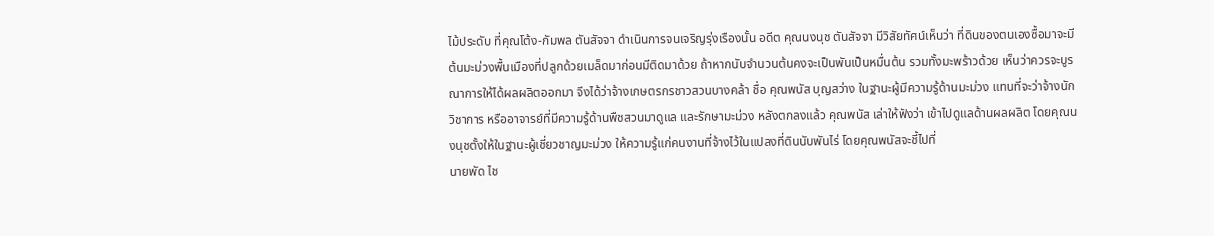ไม้ประดับ ที่คุณโต้ง-กัมพล ตันสัจจา ดำเนินการจนเจริญรุ่งเรืองนั้น อดีต คุณนงนุช ตันสัจจา มีวิสัยทัศน์เห็นว่า ที่ดินของตนเองซื้อมาจะมีต้นมะม่วงพื้นเมืองที่ปลูกด้วยเมล็ดมาก่อนมีติดมาด้วย ถ้าหากนับจำนวนต้นคงจะเป็นพันเป็นหมื่นต้น รวมทั้งมะพร้าวด้วย เห็นว่าควรจะบูรณาการให้ได้ผลผลิตออกมา จึงได้ว่าจ้างเกษตรกรชาวสวนบางคล้า ชื่อ คุณพนัส บุญสว่าง ในฐานะผู้มีความรู้ด้านมะม่วง แทนที่จะว่าจ้างนักวิชาการ หรืออาจารย์ที่มีความรู้ด้านพืชสวนมาดูแล และรักษามะม่วง หลังตกลงแล้ว คุณพนัส เล่าให้ฟังว่า เข้าไปดูแลด้านผลผลิต โดยคุณนงนุชตั้งให้ในฐานะผู้เชี่ยวชาญมะม่วง ให้ความรู้แก่คนงานที่จ้างไว้ในแปลงที่ดินนับพันไร่ โดยคุณพนัสจะชี้ไปที่
นายพัด ไช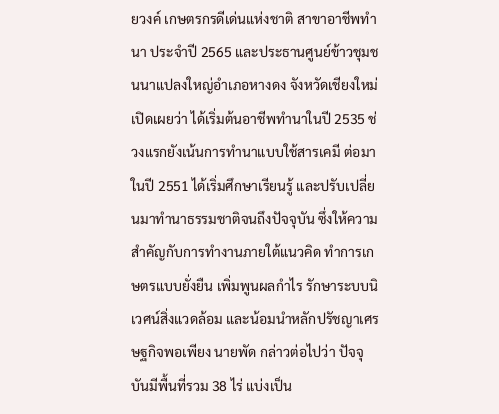ยวงค์ เกษตรกรดีเด่นแห่งชาติ สาขาอาชีพทำนา ประจำปี 2565 และประธานศูนย์ข้าวชุมชนนาแปลงใหญ่อำเภอหางดง จังหวัดเชียงใหม่ เปิดเผยว่า ได้เริ่มต้นอาชีพทำนาในปี 2535 ช่วงแรกยังเน้นการทำนาแบบใช้สารเคมี ต่อมาในปี 2551 ได้เริ่มศึกษาเรียนรู้ และปรับเปลี่ยนมาทำนาธรรมชาติจนถึงปัจจุบัน ซึ่งให้ความสำคัญกับการทำงานภายใต้แนวคิด ทำการเกษตรแบบยั่งยืน เพิ่มพูนผลกำไร รักษาระบบนิเวศน์สิ่งแวดล้อม และน้อมนำหลักปรัชญาเศรษฐกิจพอเพียง นายพัด กล่าวต่อไปว่า ปัจจุบันมีพื้นที่รวม 38 ไร่ แบ่งเป็น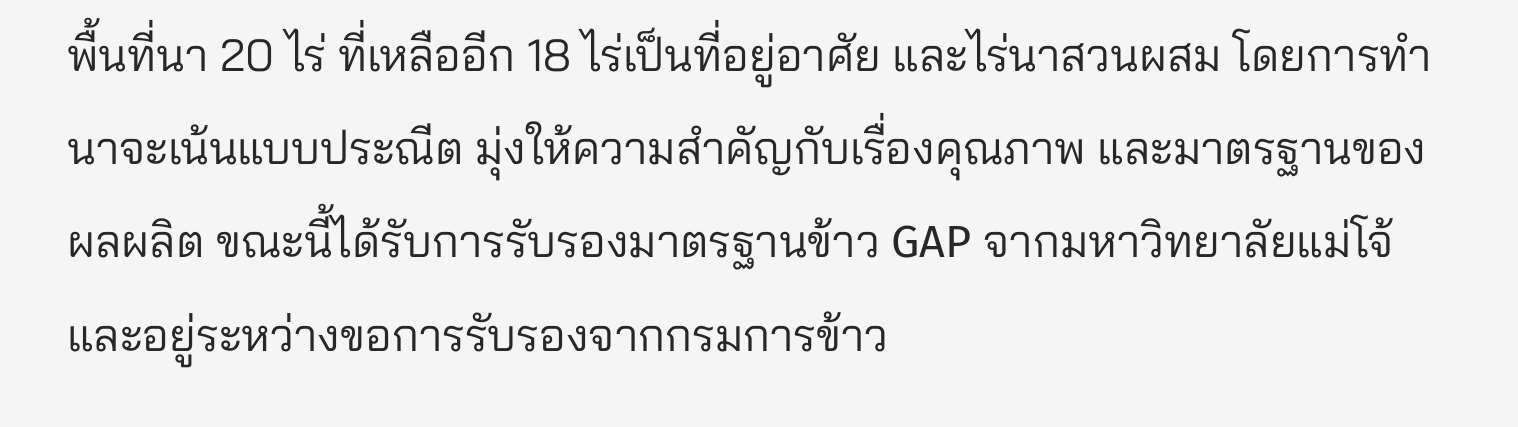พื้นที่นา 20 ไร่ ที่เหลืออีก 18 ไร่เป็นที่อยู่อาศัย และไร่นาสวนผสม โดยการทำนาจะเน้นแบบประณีต มุ่งให้ความสำคัญกับเรื่องคุณภาพ และมาตรฐานของผลผลิต ขณะนี้ได้รับการรับรองมาตรฐานข้าว GAP จากมหาวิทยาลัยแม่โจ้ และอยู่ระหว่างขอการรับรองจากกรมการข้าว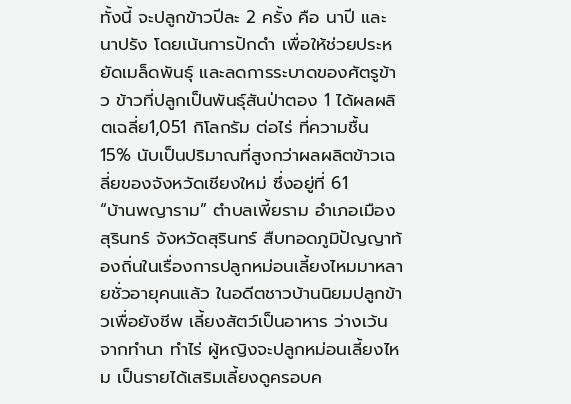ทั้งนี้ จะปลูกข้าวปีละ 2 ครั้ง คือ นาปี และนาปรัง โดยเน้นการปักดำ เพื่อให้ช่วยประหยัดเมล็ดพันธุ์ และลดการระบาดของศัตรูข้าว ข้าวที่ปลูกเป็นพันธุ์สันป่าตอง 1 ได้ผลผลิตเฉลี่ย1,051 กิโลกรัม ต่อไร่ ที่ความชื้น 15% นับเป็นปริมาณที่สูงกว่าผลผลิตข้าวเฉลี่ยของจังหวัดเชียงใหม่ ซึ่งอยู่ที่ 61
“บ้านพญาราม” ตำบลเพี้ยราม อำเภอเมืองสุรินทร์ จังหวัดสุรินทร์ สืบทอดภูมิปัญญาท้องถิ่นในเรื่องการปลูกหม่อนเลี้ยงไหมมาหลายชั่วอายุคนแล้ว ในอดีตชาวบ้านนิยมปลูกข้าวเพื่อยังชีพ เลี้ยงสัตว์เป็นอาหาร ว่างเว้นจากทำนา ทำไร่ ผู้หญิงจะปลูกหม่อนเลี้ยงไหม เป็นรายได้เสริมเลี้ยงดูครอบค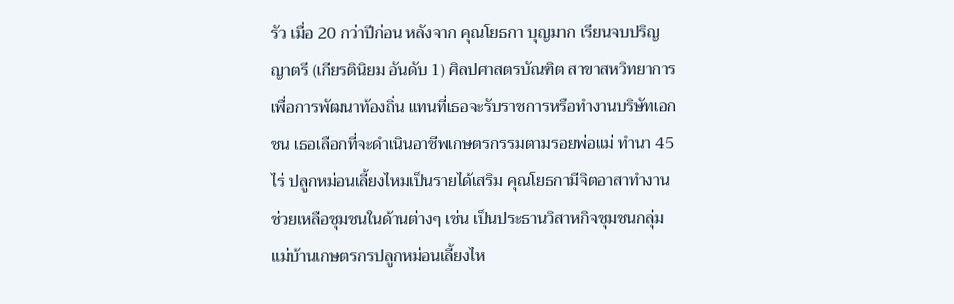รัว เมื่อ 20 กว่าปีก่อน หลังจาก คุณโยธกา บุญมาก เรียนจบปริญญาตรี (เกียรตินิยม อันดับ 1) ศิลปศาสตรบัณฑิต สาขาสหวิทยาการเพื่อการพัฒนาท้องถิ่น แทนที่เธอจะรับราชการหรือทำงานบริษัทเอกชน เธอเลือกที่จะดำเนินอาชีพเกษตรกรรมตามรอยพ่อแม่ ทำนา 45 ไร่ ปลูกหม่อนเลี้ยงไหมเป็นรายได้เสริม คุณโยธกามีจิตอาสาทำงานช่วยเหลือชุมชนในด้านต่างๆ เช่น เป็นประธานวิสาหกิจชุมชนกลุ่มแม่บ้านเกษตรกรปลูกหม่อนเลี้ยงไห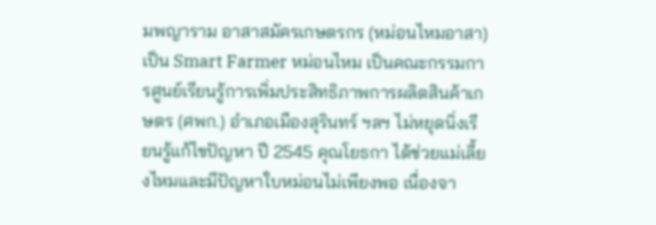มพญาราม อาสาสมัครเกษตรกร (หม่อนไหมอาสา) เป็น Smart Farmer หม่อนไหม เป็นคณะกรรมการศูนย์เรียนรู้การเพิ่มประสิทธิภาพการผลิตสินค้าเกษตร (ศพก.) อำเภอเมืองสุรินทร์ ฯลฯ ไม่หยุดนิ่งเรียนรู้แก้ไขปัญหา ปี 2545 คุณโยธกา ได้ช่วยแม่เลี้ยงไหมและมีปัญหาใบหม่อนไม่เพียงพอ เนื่องจา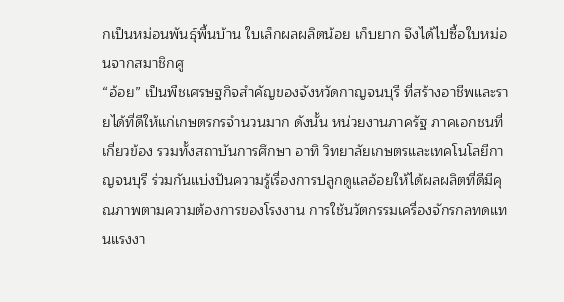กเป็นหม่อนพันธุ์พื้นบ้าน ใบเล็กผลผลิตน้อย เก็บยาก จึงได้ไปซื้อใบหม่อนจากสมาชิกศู
“อ้อย” เป็นพืชเศรษฐกิจสำคัญของจังหวัดกาญจนบุรี ที่สร้างอาชีพและรายได้ที่ดีให้แก่เกษตรกรจำนวนมาก ดังนั้น หน่วยงานภาครัฐ ภาคเอกชนที่เกี่ยวข้อง รวมทั้งสถาบันการศึกษา อาทิ วิทยาลัยเกษตรและเทคโนโลยีกาญจนบุรี ร่วมกันแบ่งปันความรู้เรื่องการปลูกดูแลอ้อยให้ได้ผลผลิตที่ดีมีคุณภาพตามความต้องการของโรงงาน การใช้นวัตกรรมเครื่องจักรกลทดแทนแรงงา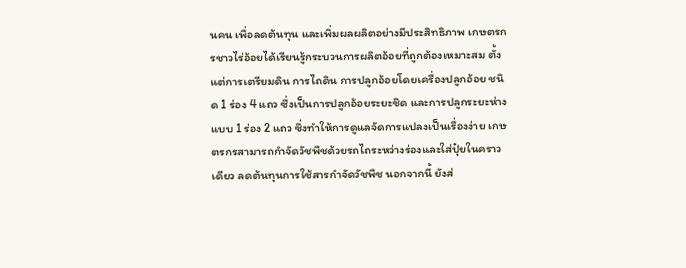นคน เพื่อลดต้นทุน และเพิ่มผลผลิตอย่างมีประสิทธิภาพ เกษตรกรชาวไร่อ้อยได้เรียนรู้กระบวนการผลิตอ้อยที่ถูกต้องเหมาะสม ตั้งแต่การเตรียมดิน การไถดิน การปลูกอ้อยโดยเครื่องปลูกอ้อย ชนิด 1 ร่อง 4 แถว ซึ่งเป็นการปลูกอ้อยระยะชิด และการปลูกระยะห่างแบบ 1 ร่อง 2 แถว ซึ่งทำให้การดูแลจัดการแปลงเป็นเรื่องง่าย เกษตรกรสามารถกำจัดวัชพืชด้วยรถไถระหว่างร่องและใส่ปุ๋ยในคราวเดียว ลดต้นทุนการใช้สารกำจัดวัชพืช นอกจากนี้ ยังส่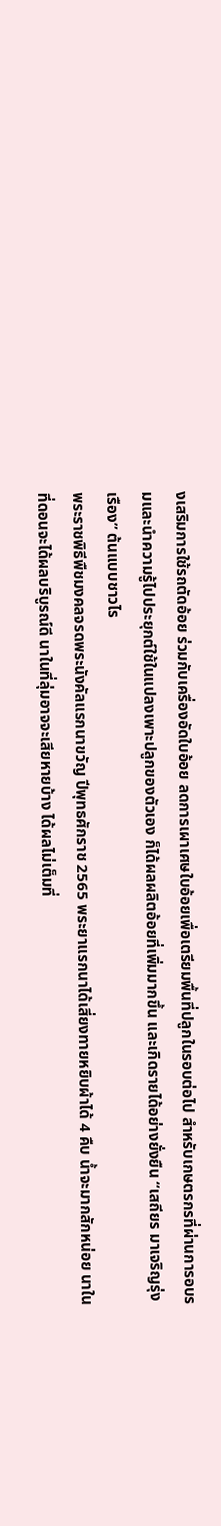งเสริมการใช้รถตัดอ้อย ร่วมกับเครื่องอัดใบอ้อย ลดการเผาเศษใบอ้อยเพื่อเตรียมพื้นที่ปลูกในรอบต่อไป สำหรับเกษตรกรที่ผ่านการอบรมและนำความรู้ไปประยุกต์ใช้ในแปลงเพาะปลูกของตัวเอง ก็ได้ผลผลิตอ้อยที่เพิ่มมากขึ้น และเกิดรายได้อย่างยั่งยืน “เสถียร มาเจริญรุ่งเรือง” ต้นแบบชาวไร
พระราชพิธีพืชมงคลจรดพระนังคัลแรกนาขวัญ ปีพุทธศักราช 2565 พระยาแรกนาได้เสี่ยงทายหยิบผ้าได้ 4 คืบ น้ำจะมากสักหน่อย นาในที่ดอนจะได้ผลบริบูรณ์ดี นาในที่ลุ่มอาจจะเสียหายบ้าง ได้ผลไม่เต็มที่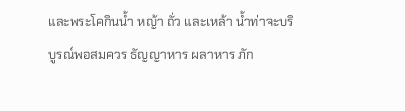และพระโคกินน้ำ หญ้า ถั่ว และเหล้า น้ำท่าจะบริบูรณ์พอสมควร ธัญญาหาร ผลาหาร ภัก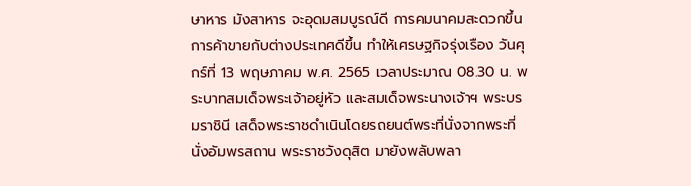ษาหาร มังสาหาร จะอุดมสมบูรณ์ดี การคมนาคมสะดวกขึ้น การค้าขายกับต่างประเทศดีขึ้น ทำให้เศรษฐกิจรุ่งเรือง วันศุกร์ที่ 13 พฤษภาคม พ.ศ. 2565 เวลาประมาณ 08.30 น. พระบาทสมเด็จพระเจ้าอยู่หัว และสมเด็จพระนางเจ้าฯ พระบรมราชินี เสด็จพระราชดำเนินโดยรถยนต์พระที่นั่งจากพระที่นั่งอัมพรสถาน พระราชวังดุสิต มายังพลับพลา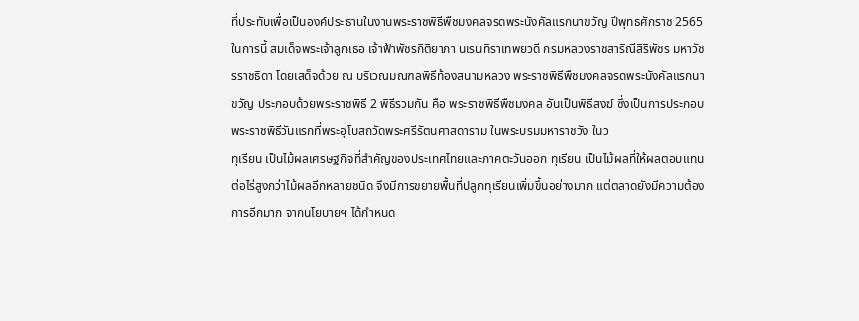ที่ประทับเพื่อเป็นองค์ประธานในงานพระราชพิธีพืชมงคลจรดพระนังคัลแรกนาขวัญ ปีพุทธศักราช 2565 ในการนี้ สมเด็จพระเจ้าลูกเธอ เจ้าฟ้าพัชรกิติยาภา นเรนทิราเทพยวดี กรมหลวงราชสาริณีสิริพัชร มหาวัชรราชธิดา โดยเสด็จด้วย ณ บริเวณมณฑลพิธีท้องสนามหลวง พระราชพิธีพืชมงคลจรดพระนังคัลแรกนาขวัญ ประกอบด้วยพระราชพิธี 2 พิธีรวมกัน คือ พระราชพิธีพืชมงคล อันเป็นพิธีสงฆ์ ซึ่งเป็นการประกอบพระราชพิธีวันแรกที่พระอุโบสถวัดพระศรีรัตนศาสดาราม ในพระบรมมหาราชวัง ในว
ทุเรียน เป็นไม้ผลเศรษฐกิจที่สำคัญของประเทศไทยและภาคตะวันออก ทุเรียน เป็นไม้ผลที่ให้ผลตอบแทนต่อไร่สูงกว่าไม้ผลอีกหลายชนิด จึงมีการขยายพื้นที่ปลูกทุเรียนเพิ่มขึ้นอย่างมาก แต่ตลาดยังมีความต้องการอีกมาก จากนโยบายฯ ได้กำหนด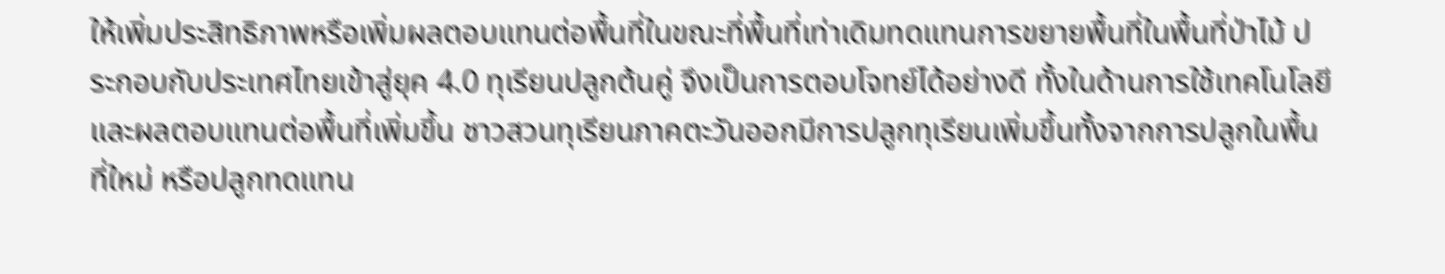ให้เพิ่มประสิทธิภาพหรือเพิ่มผลตอบแทนต่อพื้นที่ในขณะที่พื้นที่เท่าเดิมทดแทนการขยายพื้นที่ในพื้นที่ป่าไม้ ประกอบกับประเทศไทยเข้าสู่ยุค 4.0 ทุเรียนปลูกต้นคู่ จึงเป็นการตอบโจทย์ได้อย่างดี ทั้งในด้านการใช้เทคโนโลยีและผลตอบแทนต่อพื้นที่เพิ่มขึ้น ชาวสวนทุเรียนภาคตะวันออกมีการปลูกทุเรียนเพิ่มขึ้นทั้งจากการปลูกในพื้นที่ใหม่ หรือปลูกทดแทน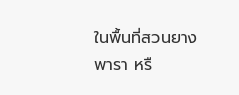ในพื้นที่สวนยางพารา หรื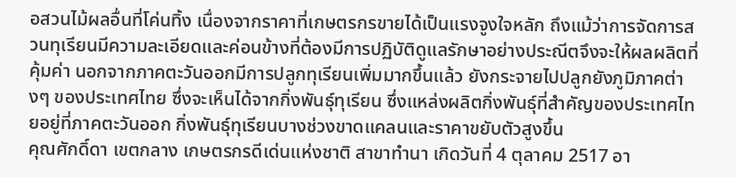อสวนไม้ผลอื่นที่โค่นทิ้ง เนื่องจากราคาที่เกษตรกรขายได้เป็นแรงจูงใจหลัก ถึงแม้ว่าการจัดการสวนทุเรียนมีความละเอียดและค่อนข้างที่ต้องมีการปฏิบัติดูแลรักษาอย่างประณีตจึงจะให้ผลผลิตที่คุ้มค่า นอกจากภาคตะวันออกมีการปลูกทุเรียนเพิ่มมากขึ้นแล้ว ยังกระจายไปปลูกยังภูมิภาคต่างๆ ของประเทศไทย ซึ่งจะเห็นได้จากกิ่งพันธุ์ทุเรียน ซึ่งแหล่งผลิตกิ่งพันธุ์ที่สำคัญของประเทศไทยอยู่ที่ภาคตะวันออก กิ่งพันธุ์ทุเรียนบางช่วงขาดแคลนและราคาขยับตัวสูงขึ้น
คุณศักดิ์ดา เขตกลาง เกษตรกรดีเด่นแห่งชาติ สาขาทำนา เกิดวันที่ 4 ตุลาคม 2517 อา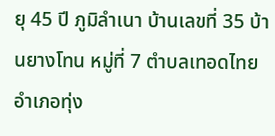ยุ 45 ปี ภูมิลำเนา บ้านเลขที่ 35 บ้านยางโทน หมู่ที่ 7 ตำบลเทอดไทย อำเภอทุ่ง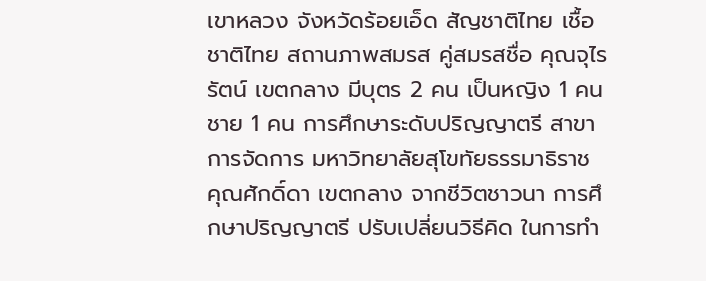เขาหลวง จังหวัดร้อยเอ็ด สัญชาติไทย เชื้อชาติไทย สถานภาพสมรส คู่สมรสชื่อ คุณจุไรรัตน์ เขตกลาง มีบุตร 2 คน เป็นหญิง 1 คน ชาย 1 คน การศึกษาระดับปริญญาตรี สาขาการจัดการ มหาวิทยาลัยสุโขทัยธรรมาธิราช คุณศักดิ์ดา เขตกลาง จากชีวิตชาวนา การศึกษาปริญญาตรี ปรับเปลี่ยนวิธีคิด ในการทำ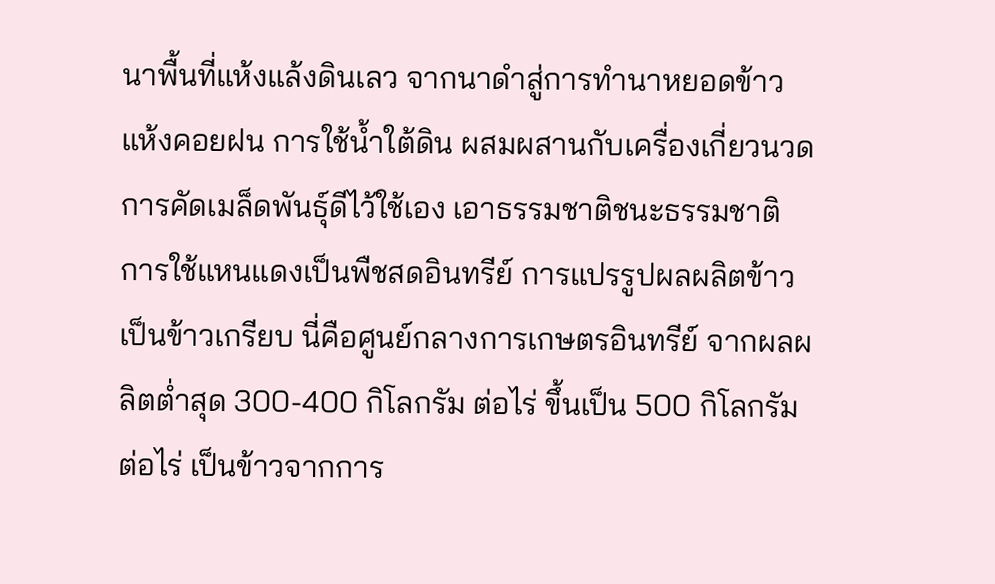นาพื้นที่แห้งแล้งดินเลว จากนาดำสู่การทำนาหยอดข้าวแห้งคอยฝน การใช้น้ำใต้ดิน ผสมผสานกับเครื่องเกี่ยวนวด การคัดเมล็ดพันธุ์ดีไว้ใช้เอง เอาธรรมชาติชนะธรรมชาติ การใช้แหนแดงเป็นพืชสดอินทรีย์ การแปรรูปผลผลิตข้าวเป็นข้าวเกรียบ นี่คือศูนย์กลางการเกษตรอินทรีย์ จากผลผลิตต่ำสุด 300-400 กิโลกรัม ต่อไร่ ขึ้นเป็น 500 กิโลกรัม ต่อไร่ เป็นข้าวจากการ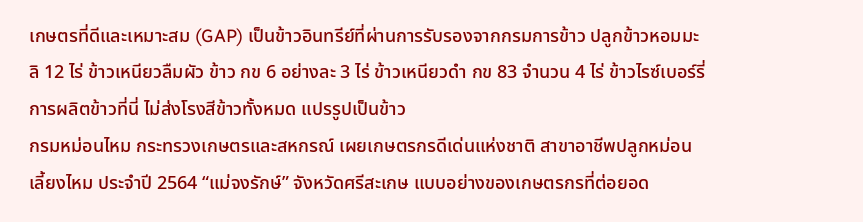เกษตรที่ดีและเหมาะสม (GAP) เป็นข้าวอินทรีย์ที่ผ่านการรับรองจากกรมการข้าว ปลูกข้าวหอมมะลิ 12 ไร่ ข้าวเหนียวลืมผัว ข้าว กข 6 อย่างละ 3 ไร่ ข้าวเหนียวดำ กข 83 จำนวน 4 ไร่ ข้าวไรซ์เบอร์รี่ การผลิตข้าวที่นี่ ไม่ส่งโรงสีข้าวทั้งหมด แปรรูปเป็นข้าว
กรมหม่อนไหม กระทรวงเกษตรและสหกรณ์ เผยเกษตรกรดีเด่นแห่งชาติ สาขาอาชีพปลูกหม่อนเลี้ยงไหม ประจำปี 2564 “แม่จงรักษ์” จังหวัดศรีสะเกษ แบบอย่างของเกษตรกรที่ต่อยอด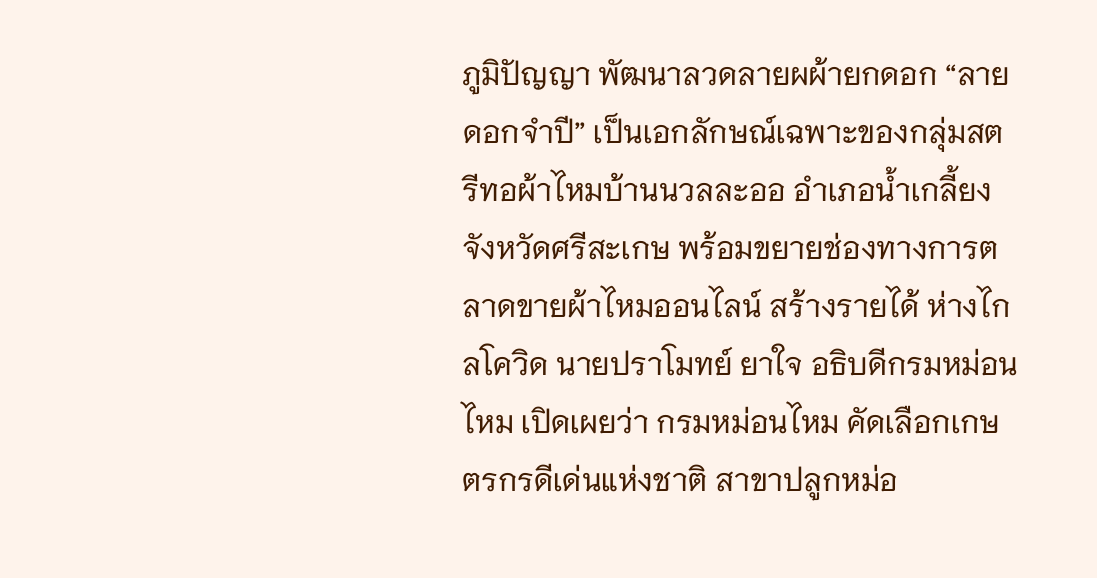ภูมิปัญญา พัฒนาลวดลายผผ้ายกดอก “ลายดอกจำปี” เป็นเอกลักษณ์เฉพาะของกลุ่มสตรีทอผ้าไหมบ้านนวลละออ อำเภอน้ำเกลี้ยง จังหวัดศรีสะเกษ พร้อมขยายช่องทางการตลาดขายผ้าไหมออนไลน์ สร้างรายได้ ห่างไกลโควิด นายปราโมทย์ ยาใจ อธิบดีกรมหม่อนไหม เปิดเผยว่า กรมหม่อนไหม คัดเลือกเกษตรกรดีเด่นแห่งชาติ สาขาปลูกหม่อ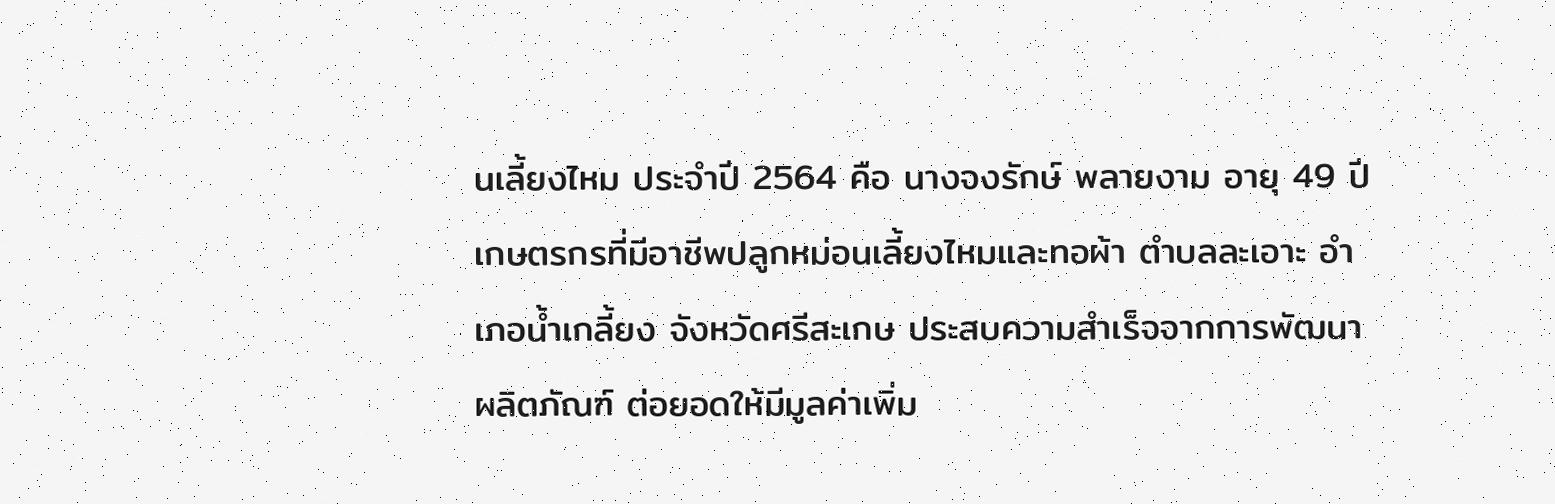นเลี้ยงไหม ประจำปี 2564 คือ นางจงรักษ์ พลายงาม อายุ 49 ปี เกษตรกรที่มีอาชีพปลูกหม่อนเลี้ยงไหมและทอผ้า ตำบลละเอาะ อำเภอน้ำเกลี้ยง จังหวัดศรีสะเกษ ประสบความสำเร็จจากการพัฒนาผลิตภัณฑ์ ต่อยอดให้มีมูลค่าเพิ่ม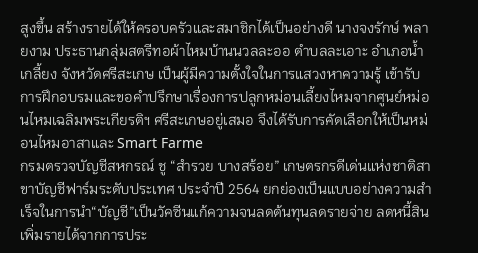สูงขึ้น สร้างรายได้ให้ครอบครัวและสมาชิกได้เป็นอย่างดี นางจงรักษ์ พลายงาม ประธานกลุ่มสตรีทอผ้าไหมบ้านนวลละออ ตำบลละเอาะ อำเภอน้ำเกลี้ยง จังหวัดศรีสะเกษ เป็นผู้มีความตั้งใจในการแสวงหาความรู้ เข้ารับการฝึกอบรมและขอคำปรึกษาเรื่องการปลูกหม่อนเลี้ยงไหมจากศูนย์หม่อนไหมเฉลิมพระเกียรติฯ ศรีสะเกษอยู่เสมอ จึงได้รับการคัดเลือกให้เป็นหม่อนไหมอาสาและ Smart Farme
กรมตรวจบัญชีสหกรณ์ ชู “สำรวย บางสร้อย” เกษตรกรดีเด่นแห่งชาติสาขาบัญชีฟาร์มระดับประเทศ ประจำปี 2564 ยกย่องเป็นแบบอย่างความสำเร็จในการนำ“บัญชี”เป็นวัคซีนแก้ความจนลดต้นทุนลดรายจ่าย ลดหนี้สิน เพิ่มรายได้จากการประ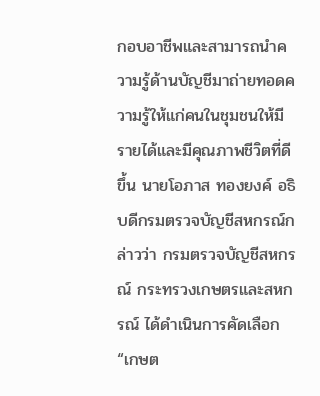กอบอาชีพและสามารถนำความรู้ด้านบัญชีมาถ่ายทอดความรู้ให้แก่คนในชุมชนให้มีรายได้และมีคุณภาพชีวิตที่ดีขึ้น นายโอภาส ทองยงค์ อธิบดีกรมตรวจบัญชีสหกรณ์กล่าวว่า กรมตรวจบัญชีสหกรณ์ กระทรวงเกษตรและสหกรณ์ ได้ดำเนินการคัดเลือก“เกษต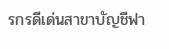รกรดีเด่นสาขาบัญชีฟา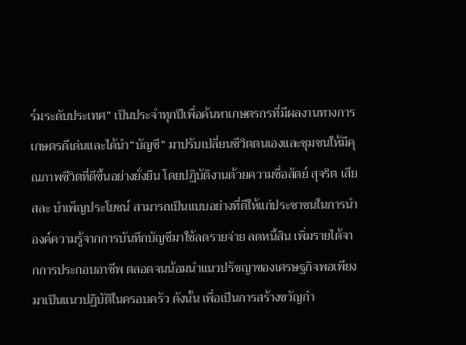ร์มระดับประเทศ” เป็นประจำทุกปีเพื่อค้นหาเกษตรกรที่มีผลงานทางการเกษตรดีเด่นและได้นำ“บัญชี” มาปรับเปลี่ยนชีวิตตนเองและชุมชนให้มีคุณภาพชีวิตที่ดีขึ้นอย่างยั่งยืน โดยปฏิบัติงานด้วยความซื่อสัตย์ สุจริต เสียสละ บำเพ็ญประโยชน์ สามารถเป็นแบบอย่างที่ดีให้แก่ประชาชนในการนำองค์ความรู้จากการบันทึกบัญชีมาใช้ลดรายจ่าย ลดหนี้สิน เพิ่มรายได้จากการประกอบอาชีพ ตลอดจนน้อมนำแนวปรัชญาของเศรษฐกิจพอเพียงมาเป็นแนวปฏิบัติในครอบครัว ดังนั้น เพื่อเป็นการสร้างขวัญกำ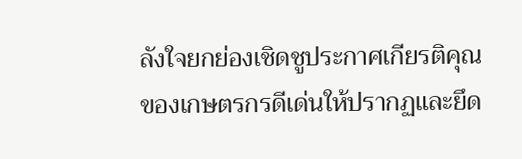ลังใจยกย่องเชิดชูประกาศเกียรติคุณของเกษตรกรดีเด่นให้ปรากฏและยึด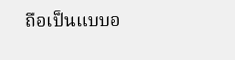ถือเป็นแบบอ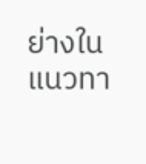ย่างในแนวทา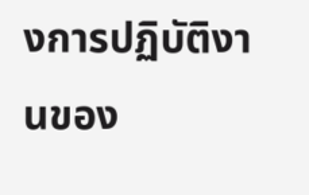งการปฏิบัติงานของ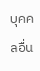บุคคลอื่น